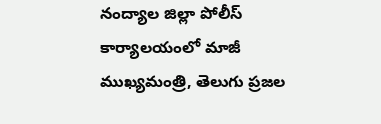నంద్యాల జిల్లా పోలీస్ కార్యాలయంలో మాజీ ముఖ్యమంత్రి, తెలుగు ప్రజల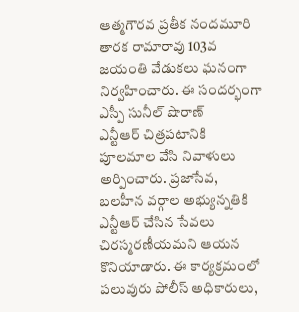ఆత్మగౌరవ ప్రతీక నందమూరి తారక రామారావు 103వ జయంతి వేడుకలు ఘనంగా నిర్వహించారు. ఈ సందర్భంగా ఎస్పీ సునీల్ షొరాణ్
ఎన్టీఆర్ చిత్రపటానికి పూలమాల వేసి నివాళులు అర్పించారు. ప్రజాసేవ, బలహీన వర్గాల అభ్యున్నతికి
ఎన్టీఆర్ చేసిన సేవలు చిరస్మరణీయమని ఆయన కొనియాడారు. ఈ కార్యక్రమంలో పలువురు పోలీస్ అధికారులు,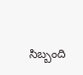సిబ్బంది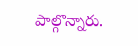పాల్గొన్నారు.